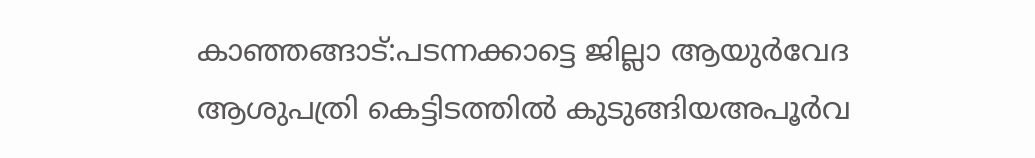കാഞ്ഞങ്ങാട്:പടന്നക്കാട്ടെ ജില്ലാ ആയുർവേദ ആശുപത്രി കെട്ടിടത്തിൽ കുടുങ്ങിയഅപൂർവ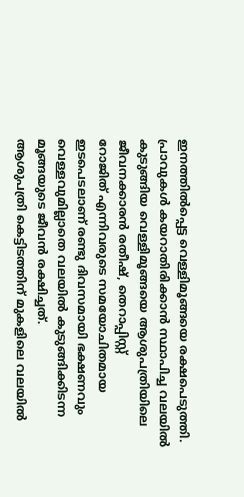ഇനത്തിൽപ്പെട്ട വെള്ളിമൂങ്ങയെ രക്ഷപെടുത്തി.
പ്രാവുകൾ കയറാതിരിക്കാൻ സ്ഥാപിച്ച വലയിൽ കുടുങ്ങിയ വെള്ളിമൂങ്ങയെ ആശുപത്രിയിലെ ജീവനക്കാരൻ രതീഷ്, തെറാപ്പിസ്റ്റ്
റോജിത് എന്നിവരുടെ സമയോചിതമായ ഇടപെടലാണ് രണ്ടു ദിവസമായി ഭക്ഷണവും വെള്ളവുമില്ലാതെ വലയിൽ കുടുങ്ങിക്കിടന്ന മൂങ്ങയുടെ ജീവൻ രക്ഷിച്ചത്.
ആശുപത്രി കെട്ടിടത്തിന് മുകളിലെ വലയിൽ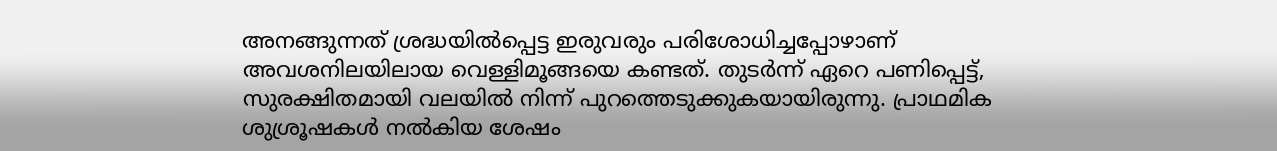അനങ്ങുന്നത് ശ്രദ്ധയിൽപ്പെട്ട ഇരുവരും പരിശോധിച്ചപ്പോഴാണ് അവശനിലയിലായ വെള്ളിമൂങ്ങയെ കണ്ടത്. തുടർന്ന് ഏറെ പണിപ്പെട്ട്, സുരക്ഷിതമായി വലയിൽ നിന്ന് പുറത്തെടുക്കുകയായിരുന്നു. പ്രാഥമിക ശുശ്രൂഷകൾ നൽകിയ ശേഷം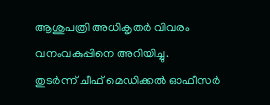ആശുപത്രി അധികൃതർ വിവരം വനംവകുപ്പിനെ അറിയിച്ചു.
തുടർന്ന് ചീഫ് മെഡിക്കൽ ഓഫീസർ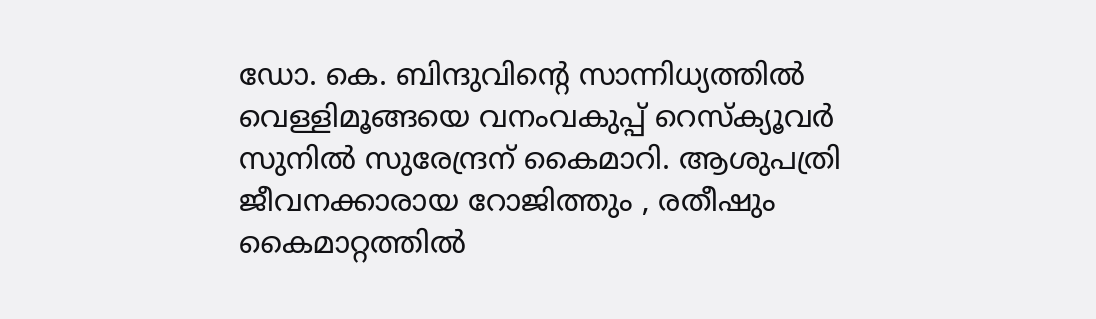ഡോ. കെ. ബിന്ദുവിൻ്റെ സാന്നിധ്യത്തിൽ വെള്ളിമൂങ്ങയെ വനംവകുപ്പ് റെസ്ക്യൂവർ സുനിൽ സുരേന്ദ്രന് കൈമാറി. ആശുപത്രി ജീവനക്കാരായ റോജിത്തും , രതീഷും കൈമാറ്റത്തിൽ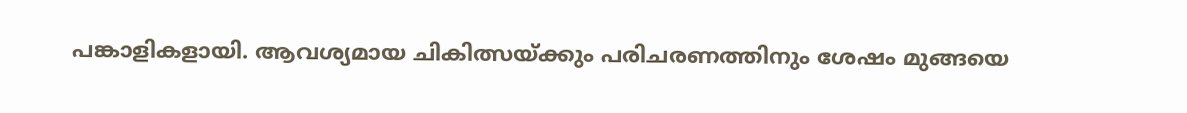പങ്കാളികളായി. ആവശ്യമായ ചികിത്സയ്ക്കും പരിചരണത്തിനും ശേഷം മുങ്ങയെ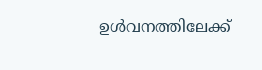ഉൾവനത്തിലേക്ക്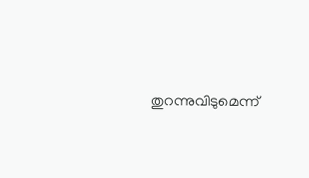തുറന്നുവിടുമെന്ന്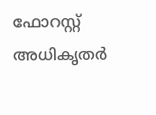ഫോറസ്റ്റ് അധികൃതർ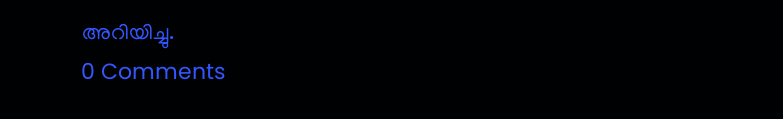അറിയിച്ചു.
0 Comments